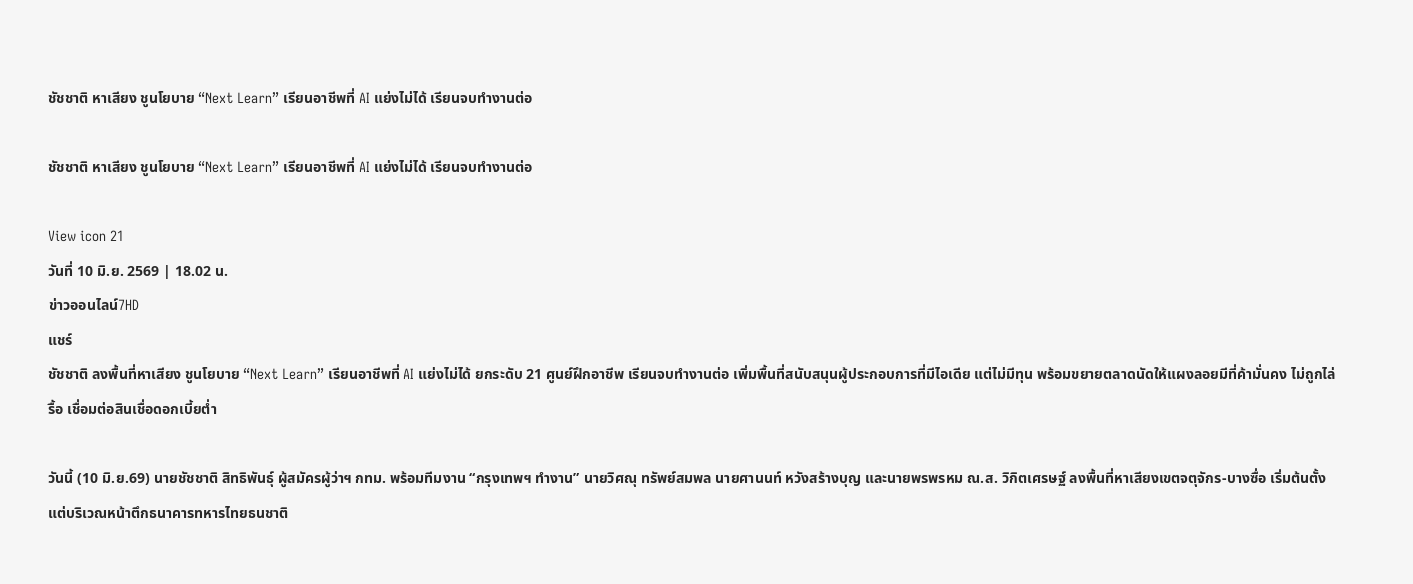ชัชชาติ หาเสียง ชูนโยบาย “Next Learn” เรียนอาชีพที่ AI แย่งไม่ได้ เรียนจบทำงานต่อ

ชัชชาติ หาเสียง ชูนโยบาย “Next Learn” เรียนอาชีพที่ AI แย่งไม่ได้ เรียนจบทำงานต่อ

View icon 21
วันที่ 10 มิ.ย. 2569 | 18.02 น.
ข่าวออนไลน์7HD
แชร์
ชัชชาติ ลงพื้นที่หาเสียง ชูนโยบาย “Next Learn” เรียนอาชีพที่ AI แย่งไม่ได้ ยกระดับ 21 ศูนย์ฝึกอาชีพ เรียนจบทำงานต่อ เพิ่มพื้นที่สนับสนุนผู้ประกอบการที่มีไอเดีย แต่ไม่มีทุน พร้อมขยายตลาดนัดให้แผงลอยมีที่ค้ามั่นคง ไม่ถูกไล่รื้อ เชื่อมต่อสินเชื่อดอกเบี้ยต่ำ

วันนี้ (10 มิ.ย.69) นายชัชชาติ สิทธิพันธุ์ ผู้สมัครผู้ว่าฯ กทม. พร้อมทีมงาน “กรุงเทพฯ ทำงาน” นายวิศณุ ทรัพย์สมพล นายศานนท์ หวังสร้างบุญ และนายพรพรหม ณ.ส. วิกิตเศรษฐ์ ลงพื้นที่หาเสียงเขตจตุจักร-บางซื่อ เริ่มต้นตั้งแต่บริเวณหน้าตึกธนาคารทหารไทยธนชาติ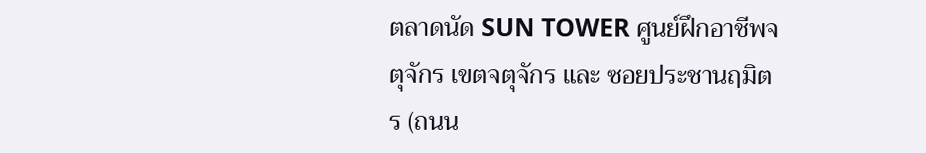ตลาดนัด SUN TOWER ศูนย์ฝึกอาชีพจตุจักร เขตจตุจักร และ ซอยประชานฤมิตร (ถนน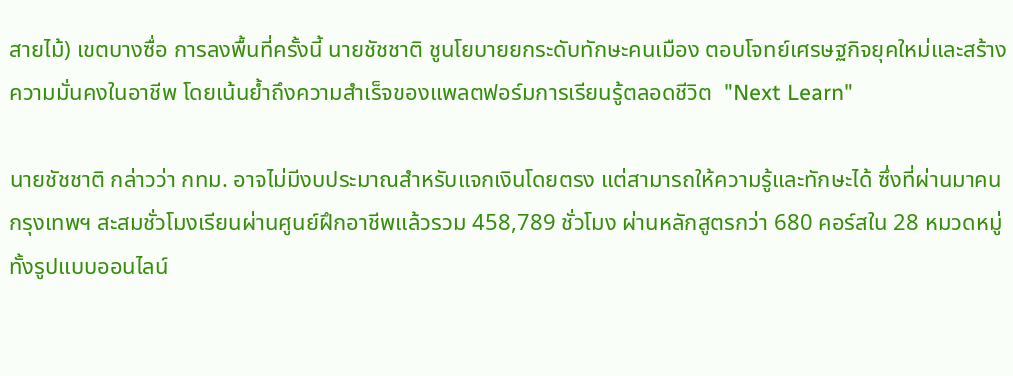สายไม้) เขตบางซื่อ การลงพื้นที่ครั้งนี้ นายชัชชาติ ชูนโยบายยกระดับทักษะคนเมือง ตอบโจทย์เศรษฐกิจยุคใหม่และสร้างความมั่นคงในอาชีพ โดยเน้นย้ำถึงความสำเร็จของแพลตฟอร์มการเรียนรู้ตลอดชีวิต  "Next Learn"

นายชัชชาติ กล่าวว่า กทม. อาจไม่มีงบประมาณสำหรับแจกเงินโดยตรง แต่สามารถให้ความรู้และทักษะได้ ซึ่งที่ผ่านมาคนกรุงเทพฯ สะสมชั่วโมงเรียนผ่านศูนย์ฝึกอาชีพแล้วรวม 458,789 ชั่วโมง ผ่านหลักสูตรกว่า 680 คอร์สใน 28 หมวดหมู่ ทั้งรูปแบบออนไลน์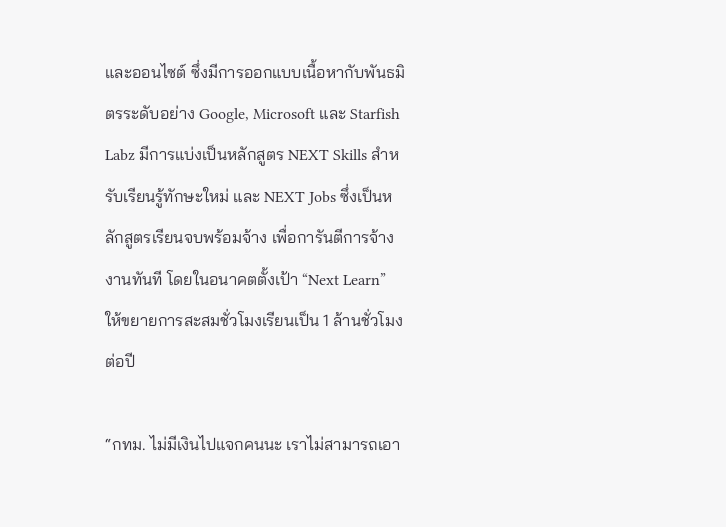และออนไซต์ ซึ่งมีการออกแบบเนื้อหากับพันธมิตรระดับอย่าง Google, Microsoft และ Starfish Labz มีการแบ่งเป็นหลักสูตร NEXT Skills สำหรับเรียนรู้ทักษะใหม่ และ NEXT Jobs ซึ่งเป็นหลักสูตรเรียนจบพร้อมจ้าง เพื่อการันตีการจ้างงานทันที โดยในอนาคตตั้งเป้า “Next Learn” ให้ขยายการสะสมชั่วโมงเรียนเป็น 1 ล้านชั่วโมงต่อปี

“กทม. ไม่มีเงินไปแจกคนนะ เราไม่สามารถเอา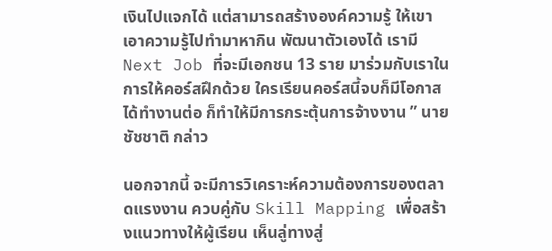เงินไปแจกได้ แต่สามารถสร้างองค์ความรู้ ให้เขาเอาความรู้ไปทำมาหากิน พัฒนาตัวเองได้ เรามี Next Job ที่จะมีเอกชน 13 ราย มาร่วมกับเราในการให้คอร์สฝึกด้วย ใครเรียนคอร์สนี้จบก็มีโอกาสได้ทำงานต่อ ก็ทำให้มีการกระตุ้นการจ้างงาน ” นายชัชชาติ กล่าว

นอกจากนี้ จะมีการวิเคราะห์ความต้องการของตลาดแรงงาน ควบคู่กับ Skill Mapping เพื่อสร้างแนวทางให้ผู้เรียน เห็นลู่ทางสู่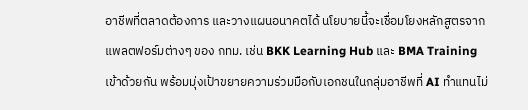อาชีพที่ตลาดต้องการ และวางแผนอนาคตได้ นโยบายนี้จะเชื่อมโยงหลักสูตรจากแพลตฟอร์มต่างๆ ของ กทม. เช่น BKK Learning Hub และ BMA Training เข้าด้วยกัน พร้อมมุ่งเป้าขยายความร่วมมือกับเอกชนในกลุ่มอาชีพที่ AI ทำแทนไม่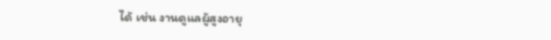ได้ เช่น งานดูแลผู้สูงอายุ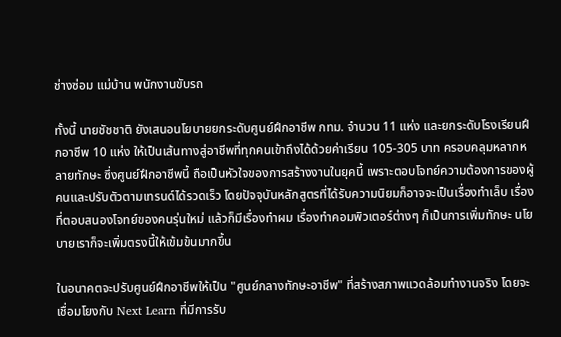ช่างซ่อม แม่บ้าน พนักงานขับรถ

ทั้งนี้ นายชัชชาติ ยังเสนอนโยบายยกระดับศูนย์ฝึกอาชีพ กทม. จำนวน 11 แห่ง และยกระดับโรงเรียนฝึกอาชีพ 10 แห่ง ให้เป็นเส้นทางสู่อาชีพที่ทุกคนเข้าถึงได้ด้วยค่าเรียน 105-305 บาท ครอบคลุมหลากหลายทักษะ ซึ่งศูนย์ฝึกอาชีพนี้ ถือเป็นหัวใจของการสร้างงานในยุคนี้ เพราะตอบโจทย์ความต้องการของผู้คนและปรับตัวตามเทรนด์ได้รวดเร็ว โดยปัจจุบันหลักสูตรที่ได้รับความนิยมก็อาจจะเป็นเรื่องทำเล็บ เรื่องที่ตอบสนองโจทย์ของคนรุ่นใหม่ แล้วก็มีเรื่องทำผม เรื่องทำคอมพิวเตอร์ต่างๆ ก็เป็นการเพิ่มทักษะ นโยบายเราก็จะเพิ่มตรงนี้ให้เข้มข้นมากขึ้น

ในอนาคตจะปรับศูนย์ฝึกอาชีพให้เป็น "ศูนย์กลางทักษะอาชีพ" ที่สร้างสภาพแวดล้อมทำงานจริง โดยจะเชื่อมโยงกับ Next Learn ที่มีการรับ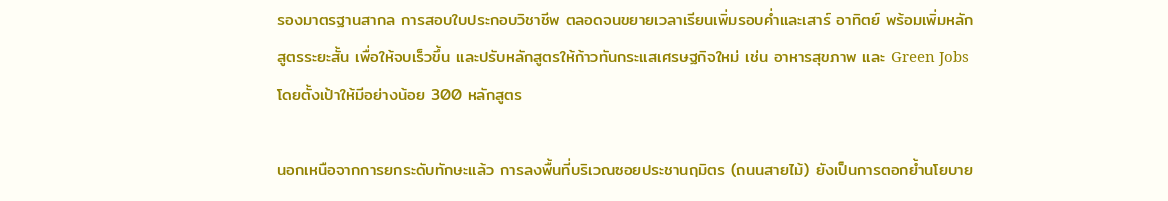รองมาตรฐานสากล การสอบใบประกอบวิชาชีพ ตลอดจนขยายเวลาเรียนเพิ่มรอบค่ำและเสาร์ อาทิตย์ พร้อมเพิ่มหลักสูตรระยะสั้น เพื่อให้จบเร็วขึ้น และปรับหลักสูตรให้ก้าวทันกระแสเศรษฐกิจใหม่ เช่น อาหารสุขภาพ และ Green Jobs โดยตั้งเป้าให้มีอย่างน้อย 300 หลักสูตร

นอกเหนือจากการยกระดับทักษะแล้ว การลงพื้นที่บริเวณซอยประชานฤมิตร (ถนนสายไม้) ยังเป็นการตอกย้ำนโยบาย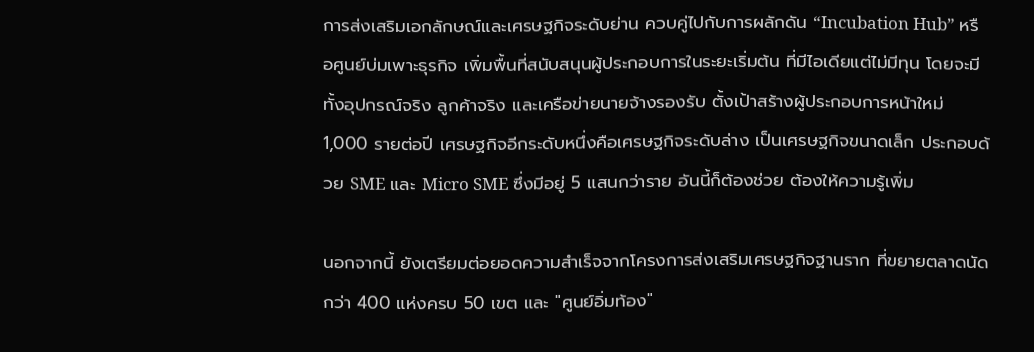การส่งเสริมเอกลักษณ์และเศรษฐกิจระดับย่าน ควบคู่ไปกับการผลักดัน “Incubation Hub” หรือศูนย์บ่มเพาะธุรกิจ เพิ่มพื้นที่สนับสนุนผู้ประกอบการในระยะเริ่มต้น ที่มีไอเดียแต่ไม่มีทุน โดยจะมีทั้งอุปกรณ์จริง ลูกค้าจริง และเครือข่ายนายจ้างรองรับ ตั้งเป้าสร้างผู้ประกอบการหน้าใหม่ 1,000 รายต่อปี เศรษฐกิจอีกระดับหนึ่งคือเศรษฐกิจระดับล่าง เป็นเศรษฐกิจขนาดเล็ก ประกอบด้วย SME และ Micro SME ซึ่งมีอยู่ 5 แสนกว่าราย อันนี้ก็ต้องช่วย ต้องให้ความรู้เพิ่ม

นอกจากนี้ ยังเตรียมต่อยอดความสำเร็จจากโครงการส่งเสริมเศรษฐกิจฐานราก ที่ขยายตลาดนัดกว่า 400 แห่งครบ 50 เขต และ "ศูนย์อิ่มท้อง"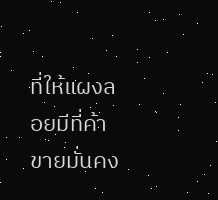ที่ให้แผงลอยมีที่ค้าขายมั่นคง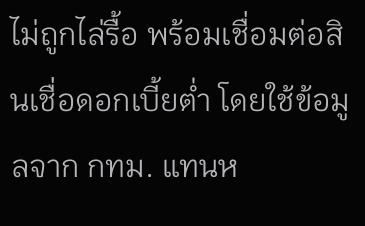ไม่ถูกไล่รื้อ พร้อมเชื่อมต่อสินเชื่อดอกเบี้ยต่ำ โดยใช้ข้อมูลจาก กทม. แทนห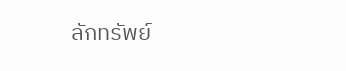ลักทรัพย์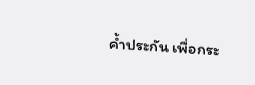ค้ำประกัน เพื่อกระ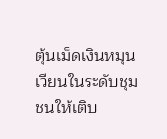ตุ้นเม็ดเงินหมุนเวียนในระดับชุมชนให้เติบ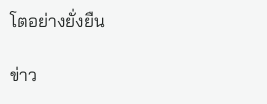โตอย่างยั่งยืน

ข่าว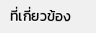ที่เกี่ยวข้อง